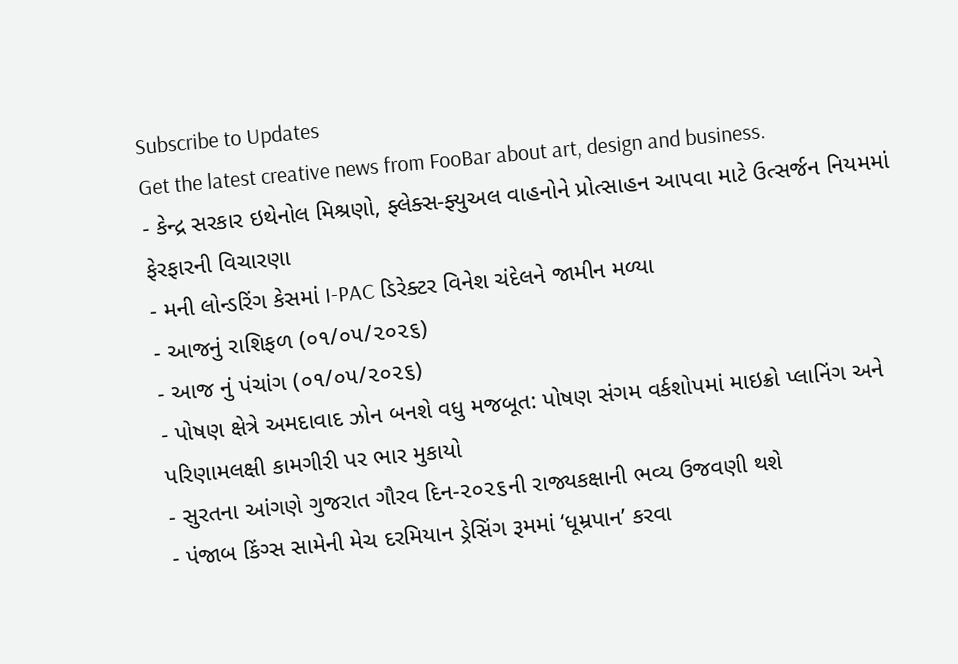Subscribe to Updates
Get the latest creative news from FooBar about art, design and business.
- કેન્દ્ર સરકાર ઇથેનોલ મિશ્રણો, ફ્લેક્સ-ફ્યુઅલ વાહનોને પ્રોત્સાહન આપવા માટે ઉત્સર્જન નિયમમાં ફેરફારની વિચારણા
- મની લોન્ડરિંગ કેસમાં I-PAC ડિરેક્ટર વિનેશ ચંદેલને જામીન મળ્યા
- આજનું રાશિફળ (૦૧/૦૫/૨૦૨૬)
- આજ નું પંચાંગ (૦૧/૦૫/૨૦૨૬)
- પોષણ ક્ષેત્રે અમદાવાદ ઝોન બનશે વધુ મજબૂત: પોષણ સંગમ વર્કશોપમાં માઇક્રો પ્લાનિંગ અને પરિણામલક્ષી કામગીરી પર ભાર મુકાયો
- સુરતના આંગણે ગુજરાત ગૌરવ દિન-૨૦૨૬ની રાજ્યકક્ષાની ભવ્ય ઉજવણી થશે
- પંજાબ કિંગ્સ સામેની મેચ દરમિયાન ડ્રેસિંગ રૂમમાં ‘ધૂમ્રપાન’ કરવા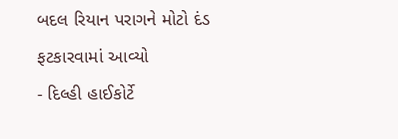બદલ રિયાન પરાગને મોટો દંડ ફટકારવામાં આવ્યો
- દિલ્હી હાઈકોર્ટે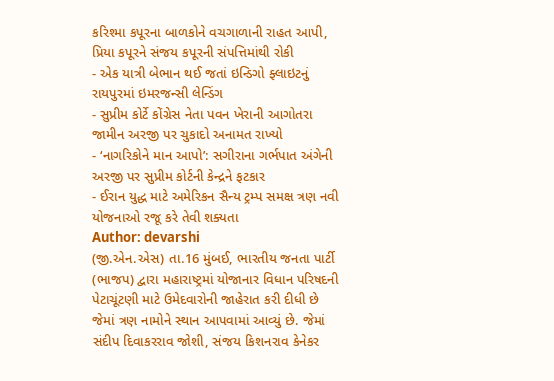કરિશ્મા કપૂરના બાળકોને વચગાળાની રાહત આપી, પ્રિયા કપૂરને સંજય કપૂરની સંપત્તિમાંથી રોકી
- એક યાત્રી બેભાન થઈ જતાં ઇન્ડિગો ફ્લાઇટનું રાયપુરમાં ઇમરજન્સી લેન્ડિંગ
- સુપ્રીમ કોર્ટે કોંગ્રેસ નેતા પવન ખેરાની આગોતરા જામીન અરજી પર ચુકાદો અનામત રાખ્યો
- ‘નાગરિકોને માન આપો’: સગીરાના ગર્ભપાત અંગેની અરજી પર સુપ્રીમ કોર્ટની કેન્દ્રને ફટકાર
- ઈરાન યુદ્ધ માટે અમેરિકન સૈન્ય ટ્રમ્પ સમક્ષ ત્રણ નવી યોજનાઓ રજૂ કરે તેવી શક્યતા
Author: devarshi
(જી.એન.એસ) તા.16 મુંબઈ, ભારતીય જનતા પાર્ટી (ભાજપ) દ્વારા મહારાષ્ટ્રમાં યોજાનાર વિધાન પરિષદની પેટાચૂંટણી માટે ઉમેદવારોની જાહેરાત કરી દીધી છે જેમાં ત્રણ નામોને સ્થાન આપવામાં આવ્યું છે. જેમાં સંદીપ દિવાકરરાવ જોશી, સંજય કિશનરાવ કેનેકર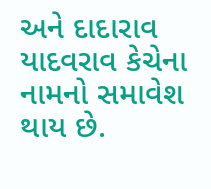અને દાદારાવ યાદવરાવ કેચેના નામનો સમાવેશ થાય છે.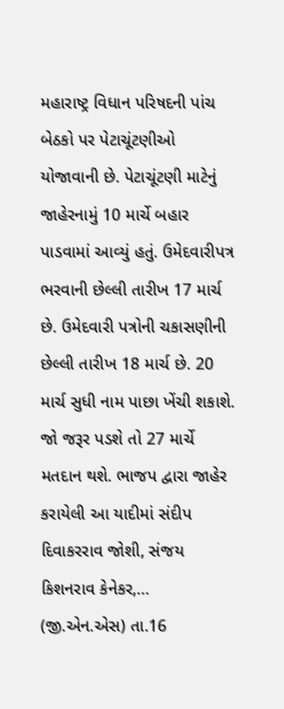મહારાષ્ટ્ર વિધાન પરિષદની પાંચ બેઠકો પર પેટાચૂંટણીઓ યોજાવાની છે. પેટાચૂંટણી માટેનું જાહેરનામું 10 માર્ચે બહાર પાડવામાં આવ્યું હતું. ઉમેદવારીપત્ર ભરવાની છેલ્લી તારીખ 17 માર્ચ છે. ઉમેદવારી પત્રોની ચકાસણીની છેલ્લી તારીખ 18 માર્ચ છે. 20 માર્ચ સુધી નામ પાછા ખેંચી શકાશે. જો જરૂર પડશે તો 27 માર્ચે મતદાન થશે. ભાજપ દ્વારા જાહેર કરાયેલી આ યાદીમાં સંદીપ દિવાકરરાવ જોશી, સંજય કિશનરાવ કેનેકર,…
(જી.એન.એસ) તા.16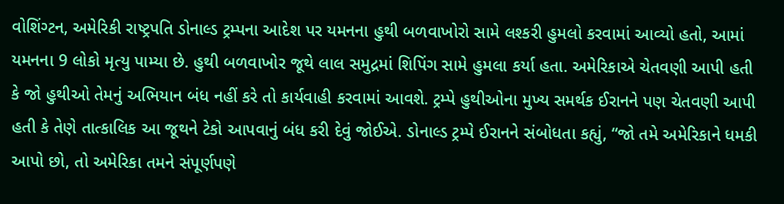વોશિંગ્ટન, અમેરિકી રાષ્ટ્રપતિ ડોનાલ્ડ ટ્રમ્પના આદેશ પર યમનના હુથી બળવાખોરો સામે લશ્કરી હુમલો કરવામાં આવ્યો હતો, આમાં યમનના 9 લોકો મૃત્યુ પામ્યા છે. હુથી બળવાખોર જૂથે લાલ સમુદ્રમાં શિપિંગ સામે હુમલા કર્યા હતા. અમેરિકાએ ચેતવણી આપી હતી કે જો હુથીઓ તેમનું અભિયાન બંધ નહીં કરે તો કાર્યવાહી કરવામાં આવશે. ટ્રમ્પે હુથીઓના મુખ્ય સમર્થક ઈરાનને પણ ચેતવણી આપી હતી કે તેણે તાત્કાલિક આ જૂથને ટેકો આપવાનું બંધ કરી દેવું જોઈએ. ડોનાલ્ડ ટ્રમ્પે ઈરાનને સંબોધતા કહ્યું, “જો તમે અમેરિકાને ધમકી આપો છો, તો અમેરિકા તમને સંપૂર્ણપણે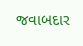જવાબદાર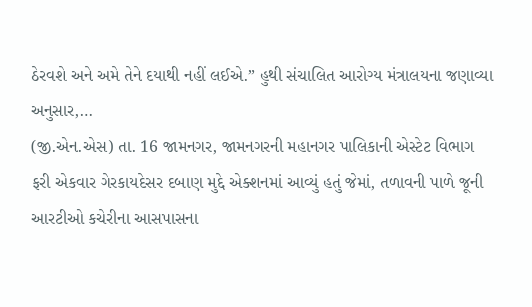ઠેરવશે અને અમે તેને દયાથી નહીં લઈએ.” હુથી સંચાલિત આરોગ્ય મંત્રાલયના જણાવ્યા અનુસાર,…
(જી.એન.એસ) તા. 16 જામનગર, જામનગરની મહાનગર પાલિકાની એસ્ટેટ વિભાગ ફરી એકવાર ગેરકાયદેસર દબાણ મુદ્દે એક્શનમાં આવ્યું હતું જેમાં, તળાવની પાળે જૂની આરટીઓ કચેરીના આસપાસના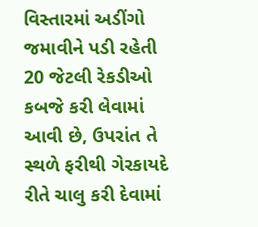વિસ્તારમાં અડીંગો જમાવીને પડી રહેતી 20 જેટલી રેકડીઓ કબજે કરી લેવામાં આવી છે, ઉપરાંત તે સ્થળે ફરીથી ગેરકાયદે રીતે ચાલુ કરી દેવામાં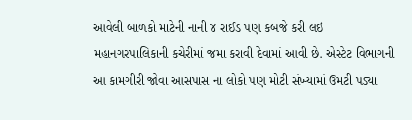આવેલી બાળકો માટેની નાની ૪ રાઈડ પણ કબજે કરી લઇ મહાનગરપાલિકાની કચેરીમાં જમા કરાવી દેવામાં આવી છે. એસ્ટેટ વિભાગની આ કામગીરી જોવા આસપાસ ના લોકો પણ મોટી સંખ્યામાં ઉમટી પડ્યા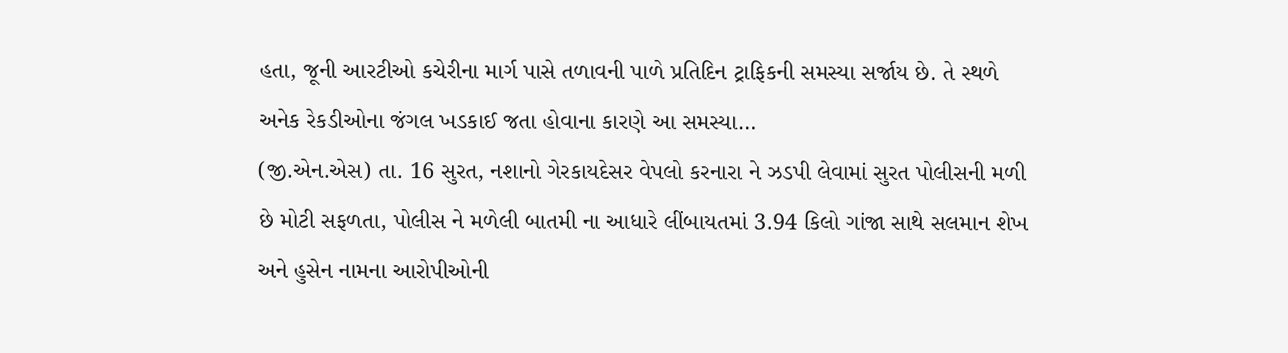હતા, જૂની આરટીઓ કચેરીના માર્ગ પાસે તળાવની પાળે પ્રતિદિન ટ્રાફિકની સમસ્યા સર્જાય છે. તે સ્થળે અનેક રેકડીઓના જંગલ ખડકાઈ જતા હોવાના કારણે આ સમસ્યા…
(જી.એન.એસ) તા. 16 સુરત, નશાનો ગેરકાયદેસર વેપલો કરનારા ને ઝડપી લેવામાં સુરત પોલીસની મળી છે મોટી સફળતા, પોલીસ ને મળેલી બાતમી ના આધારે લીંબાયતમાં 3.94 કિલો ગાંજા સાથે સલમાન શેખ અને હુસેન નામના આરોપીઓની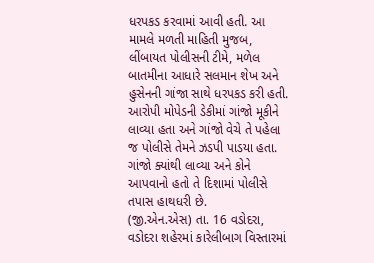ધરપકડ કરવામાં આવી હતી. આ મામલે મળતી માહિતી મુજબ, લીંબાયત પોલીસની ટીમે, મળેલ બાતમીના આધારે સલમાન શેખ અને હુસેનની ગાંજા સાથે ધરપકડ કરી હતી. આરોપી મોપેડની ડેકીમાં ગાંજો મૂકીને લાવ્યા હતા અને ગાંજો વેચે તે પહેલા જ પોલીસે તેમને ઝડપી પાડયા હતા. ગાંજો ક્યાંથી લાવ્યા અને કોને આપવાનો હતો તે દિશામાં પોલીસે તપાસ હાથધરી છે.
(જી.એન.એસ) તા. 16 વડોદરા, વડોદરા શહેરમાં કારેલીબાગ વિસ્તારમાં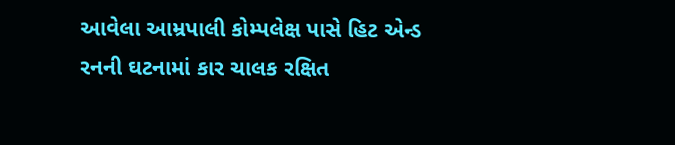આવેલા આમ્રપાલી કોમ્પલેક્ષ પાસે હિટ એન્ડ રનની ઘટનામાં કાર ચાલક રક્ષિત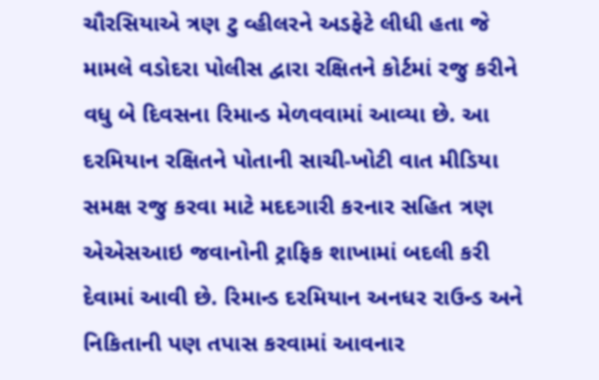ચૌરસિયાએ ત્રણ ટુ વ્હીલરને અડફેટે લીધી હતા જે મામલે વડોદરા પોલીસ દ્વારા રક્ષિતને કોર્ટમાં રજુ કરીને વધુ બે દિવસના રિમાન્ડ મેળવવામાં આવ્યા છે. આ દરમિયાન રક્ષિતને પોતાની સાચી-ખોટી વાત મીડિયા સમક્ષ રજુ કરવા માટે મદદગારી કરનાર સહિત ત્રણ એએસઆઇ જવાનોની ટ્રાફિક શાખામાં બદલી કરી દેવામાં આવી છે. રિમાન્ડ દરમિયાન અનધર રાઉન્ડ અને નિકિતાની પણ તપાસ કરવામાં આવનાર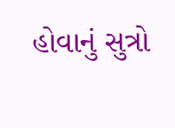હોવાનું સુત્રો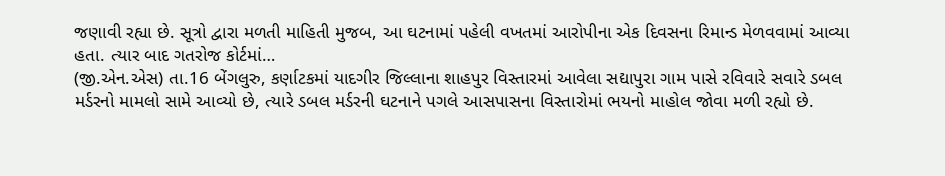જણાવી રહ્યા છે. સૂત્રો દ્વારા મળતી માહિતી મુજબ, આ ઘટનામાં પહેલી વખતમાં આરોપીના એક દિવસના રિમાન્ડ મેળવવામાં આવ્યા હતા. ત્યાર બાદ ગતરોજ કોર્ટમાં…
(જી.એન.એસ) તા.16 બેંગલુરુ, કર્ણાટકમાં યાદગીર જિલ્લાના શાહપુર વિસ્તારમાં આવેલા સદ્યાપુરા ગામ પાસે રવિવારે સવારે ડબલ મર્ડરનો મામલો સામે આવ્યો છે, ત્યારે ડબલ મર્ડરની ઘટનાને પગલે આસપાસના વિસ્તારોમાં ભયનો માહોલ જોવા મળી રહ્યો છે.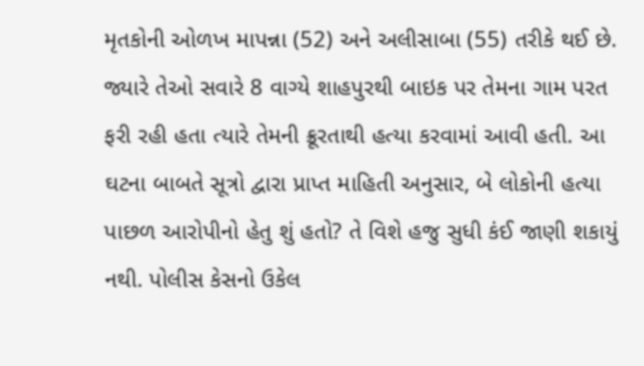મૃતકોની ઓળખ માપન્ના (52) અને અલીસાબા (55) તરીકે થઈ છે. જ્યારે તેઓ સવારે 8 વાગ્યે શાહપુરથી બાઇક પર તેમના ગામ પરત ફરી રહી હતા ત્યારે તેમની ક્રૂરતાથી હત્યા કરવામાં આવી હતી. આ ઘટના બાબતે સૂત્રો દ્વારા પ્રાપ્ત માહિતી અનુસાર, બે લોકોની હત્યા પાછળ આરોપીનો હેતુ શું હતો? તે વિશે હજુ સુધી કંઈ જાણી શકાયું નથી. પોલીસ કેસનો ઉકેલ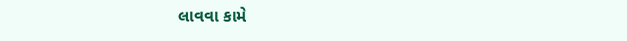લાવવા કામે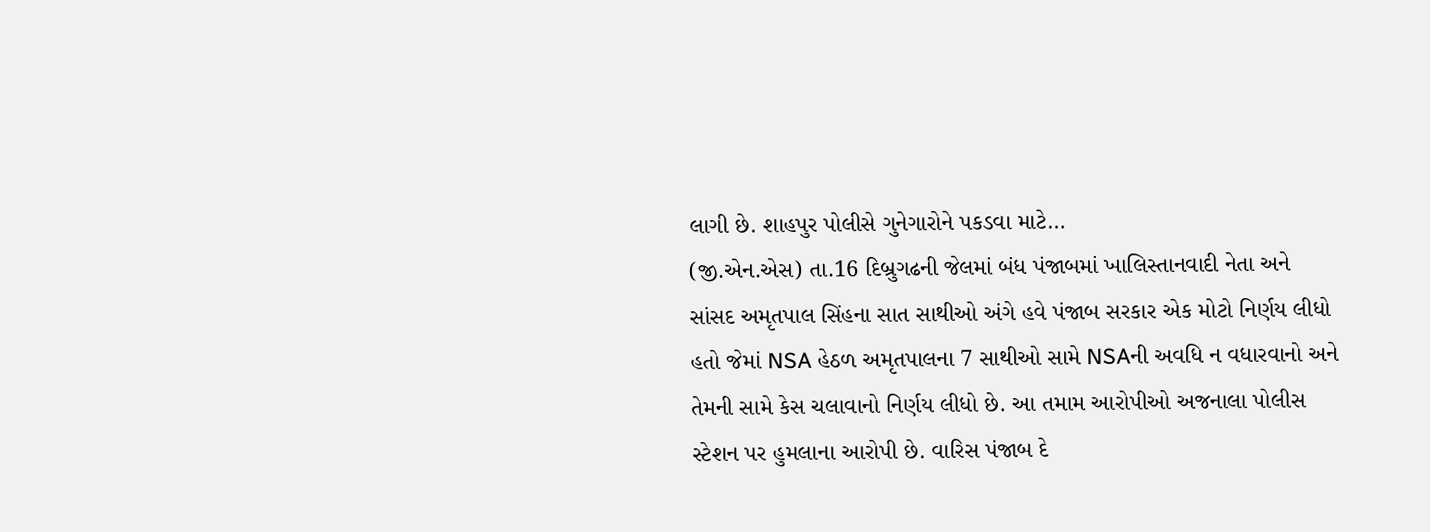લાગી છે. શાહપુર પોલીસે ગુનેગારોને પકડવા માટે…
(જી.એન.એસ) તા.16 દિબ્રુગઢની જેલમાં બંધ પંજાબમાં ખાલિસ્તાનવાદી નેતા અને સાંસદ અમૃતપાલ સિંહના સાત સાથીઓ અંગે હવે પંજાબ સરકાર એક મોટો નિર્ણય લીધો હતો જેમાં NSA હેઠળ અમૃતપાલના 7 સાથીઓ સામે NSAની અવધિ ન વધારવાનો અને તેમની સામે કેસ ચલાવાનો નિર્ણય લીધો છે. આ તમામ આરોપીઓ અજનાલા પોલીસ સ્ટેશન પર હુમલાના આરોપી છે. વારિસ પંજાબ દે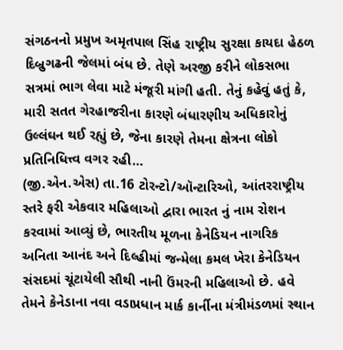સંગઠનનો પ્રમુખ અમૃતપાલ સિંહ રાષ્ટ્રીય સુરક્ષા કાયદા હેઠળ દિબ્રુગઢની જેલમાં બંધ છે. તેણે અરજી કરીને લોકસભા સત્રમાં ભાગ લેવા માટે મંજૂરી માંગી હતી. તેનું કહેવું હતું કે, મારી સતત ગેરહાજરીના કારણે બંધારણીય અધિકારોનું ઉલ્લંઘન થઈ રહ્યું છે, જેના કારણે તેમના ક્ષેત્રના લોકો પ્રતિનિધિત્ત્વ વગર રહી…
(જી.એન.એસ) તા.16 ટોરન્ટો/ઑન્ટારિઓ, આંતરરાષ્ટ્રીય સ્તરે ફરી એકવાર મહિલાઓ દ્વારા ભારત નું નામ રોશન કરવામાં આવ્યું છે, ભારતીય મૂળના કેનેડિયન નાગરિક અનિતા આનંદ અને દિલ્હીમાં જન્મેલા કમલ ખેરા કેનેડિયન સંસદમાં ચૂંટાયેલી સૌથી નાની ઉંમરની મહિલાઓ છે. હવે તેમને કેનેડાના નવા વડાપ્રધાન માર્ક કાર્નીના મંત્રીમંડળમાં સ્થાન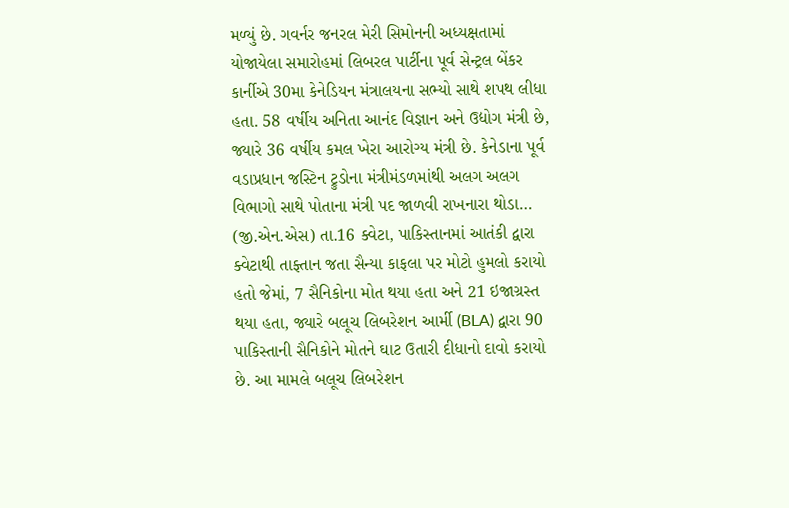મળ્યું છે. ગવર્નર જનરલ મેરી સિમોનની અધ્યક્ષતામાં યોજાયેલા સમારોહમાં લિબરલ પાર્ટીના પૂર્વ સેન્ટ્રલ બેંકર કાર્નીએ 30મા કેનેડિયન મંત્રાલયના સભ્યો સાથે શપથ લીધા હતા. 58 વર્ષીય અનિતા આનંદ વિજ્ઞાન અને ઉદ્યોગ મંત્રી છે, જ્યારે 36 વર્ષીય કમલ ખેરા આરોગ્ય મંત્રી છે. કેનેડાના પૂર્વ વડાપ્રધાન જસ્ટિન ટ્રુડોના મંત્રીમંડળમાંથી અલગ અલગ વિભાગો સાથે પોતાના મંત્રી પદ જાળવી રાખનારા થોડા…
(જી.એન.એસ) તા.16 ક્વેટા, પાકિસ્તાનમાં આતંકી દ્વારા ક્વેટાથી તાફ્તાન જતા સૈન્યા કાફલા પર મોટો હુમલો કરાયો હતો જેમાં, 7 સૈનિકોના મોત થયા હતા અને 21 ઇજાગ્રસ્ત થયા હતા, જ્યારે બલૂચ લિબરેશન આર્મી (BLA) દ્વારા 90 પાકિસ્તાની સૈનિકોને મોતને ઘાટ ઉતારી દીધાનો દાવો કરાયો છે. આ મામલે બલૂચ લિબરેશન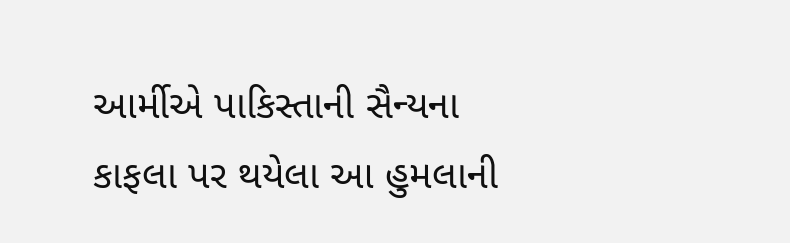આર્મીએ પાકિસ્તાની સૈન્યના કાફલા પર થયેલા આ હુમલાની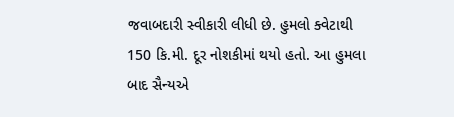જવાબદારી સ્વીકારી લીધી છે. હુમલો ક્વેટાથી 150 કિ.મી. દૂર નોશકીમાં થયો હતો. આ હુમલા બાદ સૈન્યએ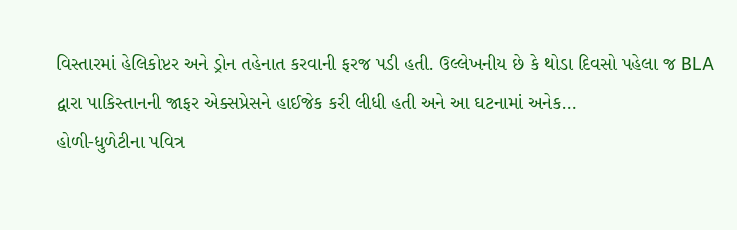વિસ્તારમાં હેલિકોપ્ટર અને ડ્રોન તહેનાત કરવાની ફરજ પડી હતી. ઉલ્લેખનીય છે કે થોડા દિવસો પહેલા જ BLA દ્વારા પાકિસ્તાનની જાફર એક્સપ્રેસને હાઈજેક કરી લીધી હતી અને આ ઘટનામાં અનેક…
હોળી-ધુળેટીના પવિત્ર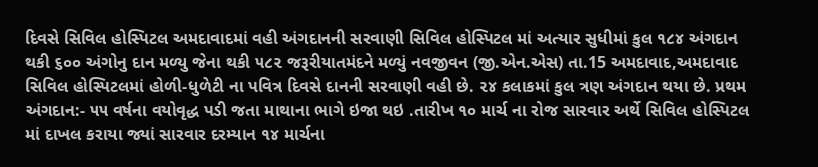દિવસે સિવિલ હોસ્પિટલ અમદાવાદમાં વહી અંગદાનની સરવાણી સિવિલ હોસ્પિટલ માં અત્યાર સુધીમાં કુલ ૧૮૪ અંગદાન થકી ૬૦૦ અંગોનુ દાન મળ્યુ જેના થકી ૫૮૨ જરૂરીયાતમંદને મળ્યું નવજીવન (જી.એન.એસ) તા.15 અમદાવાદ,અમદાવાદ સિવિલ હોસ્પિટલમાં હોળી-ધુળેટી ના પવિત્ર દિવસે દાનની સરવાણી વહી છે. ૨૪ કલાકમાં કુલ ત્રણ અંગદાન થયા છે. પ્રથમ અંગદાન:- ૫૫ વર્ષના વયોવૃદ્ધ પડી જતા માથાના ભાગે ઇજા થઇ .તારીખ ૧૦ માર્ચ ના રોજ સારવાર અર્થે સિવિલ હોસ્પિટલ માં દાખલ કરાયા જ્યાં સારવાર દરમ્યાન ૧૪ માર્ચના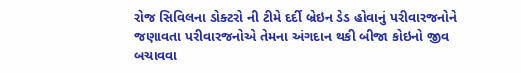રોજ સિવિલના ડોક્ટરો ની ટીમે દર્દી બ્રેઇન ડેડ હોવાનું પરીવારજનોને જણાવતા પરીવારજનોએ તેમના અંગદાન થકી બીજા કોઇનો જીવ બચાવવા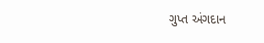ગુપ્ત અંગદાન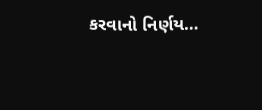કરવાનો નિર્ણય…